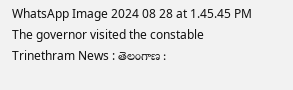WhatsApp Image 2024 08 28 at 1.45.45 PM
The governor visited the constable
Trinethram News : తెలంగాణ :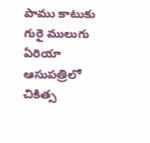పాము కాటుకు గురై ములుగు ఏరియా ఆసుపత్రిలో చికిత్స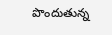పొందుతున్న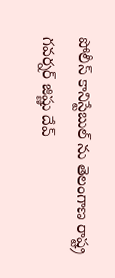పోలీస్ కానిస్టేబుల్ ను తెలంగాణ రాష్ట్ర గవర్నర్ జిష్ణు దేవ్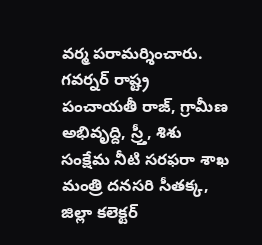వర్మ పరామర్శించారు.
గవర్నర్ రాష్ట్ర పంచాయతీ రాజ్, గ్రామీణ అభివృద్ది, స్ర్తీ, శిశు సంక్షేమ నీటి సరఫరా శాఖ మంత్రి దనసరి సీతక్క, జిల్లా కలెక్టర్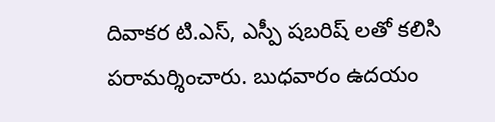దివాకర టి.ఎస్, ఎస్పీ షబరిష్ లతో కలిసి పరామర్శించారు. బుధవారం ఉదయం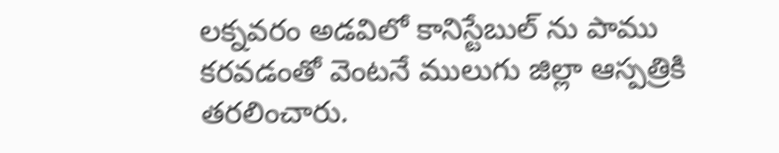లక్నవరం అడవిలో కానిస్టేబుల్ ను పాము కరవడంతో వెంటనే ములుగు జిల్లా ఆస్పత్రికి తరలించారు.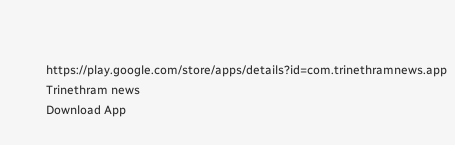https://play.google.com/store/apps/details?id=com.trinethramnews.app
Trinethram news
Download App